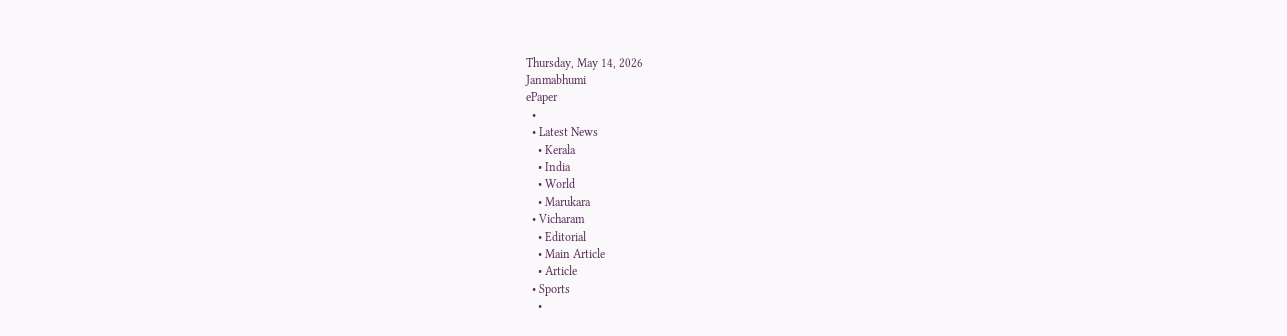Thursday, May 14, 2026
Janmabhumi
ePaper
  •
  • Latest News
    • Kerala
    • India
    • World
    • Marukara
  • Vicharam
    • Editorial
    • Main Article
    • Article
  • Sports
    •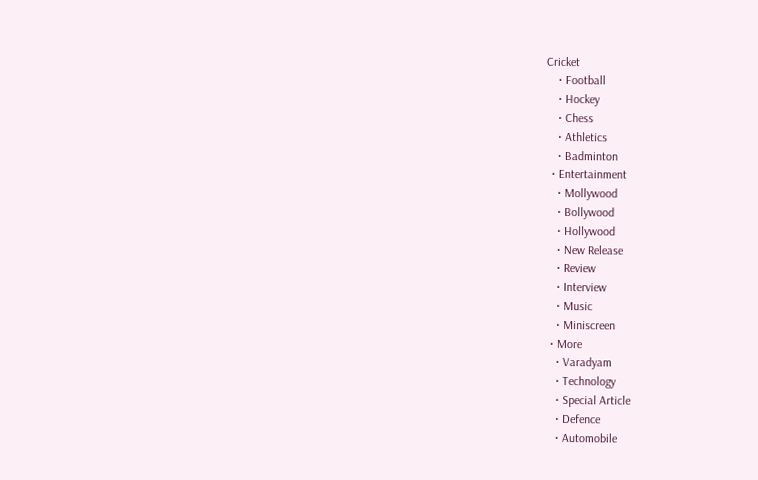Cricket
    • Football
    • Hockey
    • Chess
    • Athletics
    • Badminton
  • Entertainment
    • Mollywood
    • Bollywood
    • Hollywood
    • New Release
    • Review
    • Interview
    • Music
    • Miniscreen
  • More
    • Varadyam
    • Technology
    • Special Article
    • Defence
    • Automobile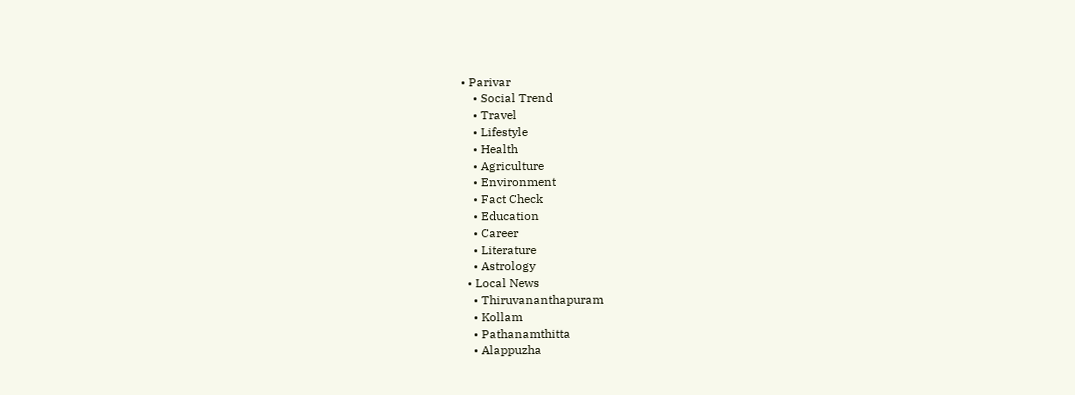• Parivar
    • Social Trend
    • Travel
    • Lifestyle
    • Health
    • Agriculture
    • Environment
    • Fact Check
    • Education
    • Career
    • Literature
    • Astrology
  • Local News
    • Thiruvananthapuram
    • Kollam
    • Pathanamthitta
    • Alappuzha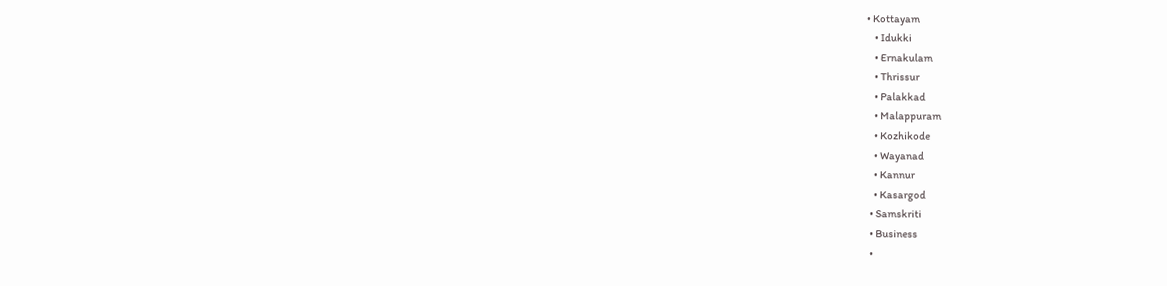• Kottayam
    • Idukki
    • Ernakulam
    • Thrissur
    • Palakkad
    • Malappuram
    • Kozhikode
    • Wayanad
    • Kannur
    • Kasargod
  • Samskriti
  • Business
  •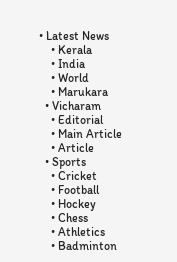• Latest News
    • Kerala
    • India
    • World
    • Marukara
  • Vicharam
    • Editorial
    • Main Article
    • Article
  • Sports
    • Cricket
    • Football
    • Hockey
    • Chess
    • Athletics
    • Badminton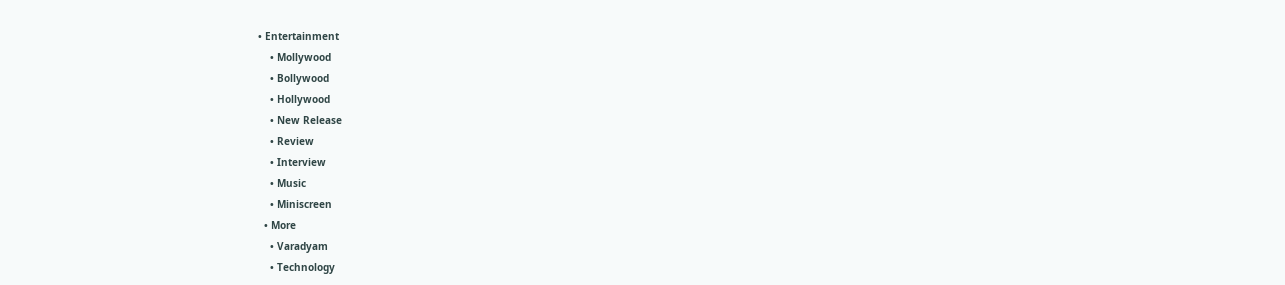• Entertainment
    • Mollywood
    • Bollywood
    • Hollywood
    • New Release
    • Review
    • Interview
    • Music
    • Miniscreen
  • More
    • Varadyam
    • Technology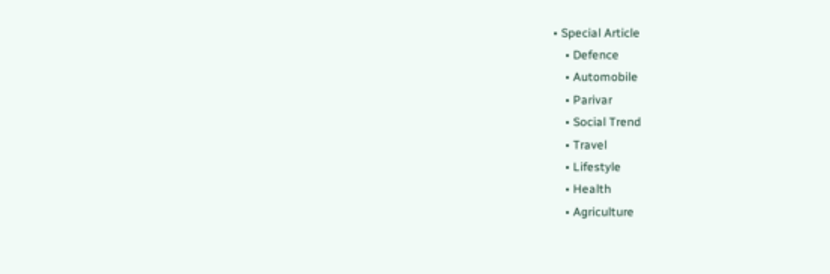• Special Article
    • Defence
    • Automobile
    • Parivar
    • Social Trend
    • Travel
    • Lifestyle
    • Health
    • Agriculture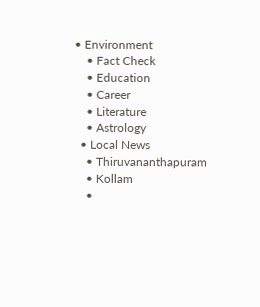• Environment
    • Fact Check
    • Education
    • Career
    • Literature
    • Astrology
  • Local News
    • Thiruvananthapuram
    • Kollam
    •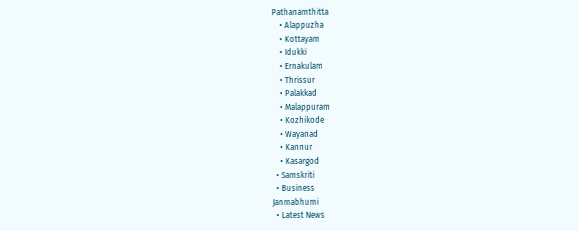Pathanamthitta
    • Alappuzha
    • Kottayam
    • Idukki
    • Ernakulam
    • Thrissur
    • Palakkad
    • Malappuram
    • Kozhikode
    • Wayanad
    • Kannur
    • Kasargod
  • Samskriti
  • Business
Janmabhumi
  • Latest News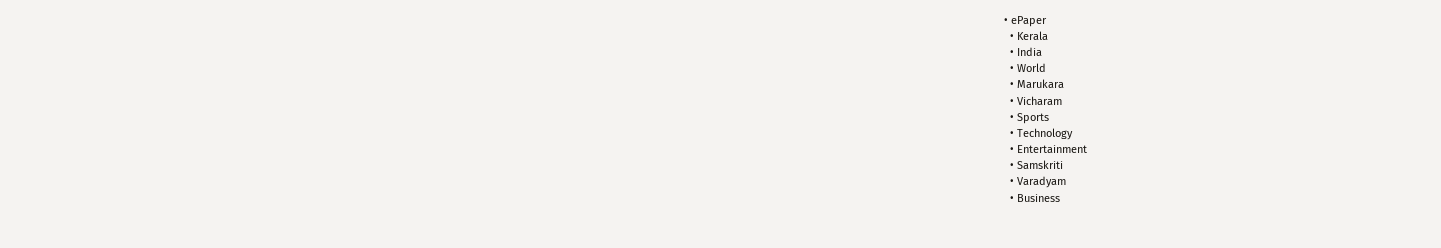• ePaper
  • Kerala
  • India
  • World
  • Marukara
  • Vicharam
  • Sports
  • Technology
  • Entertainment
  • Samskriti
  • Varadyam
  • Business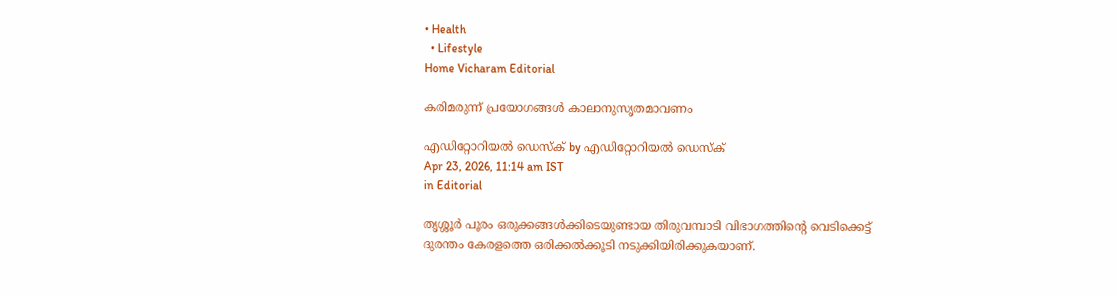• Health
  • Lifestyle
Home Vicharam Editorial

കരിമരുന്ന് പ്രയോഗങ്ങള്‍ കാലാനുസൃതമാവണം

എഡിറ്റോറിയൽ ഡെസ്ക് by എഡിറ്റോറിയൽ ഡെസ്ക്
Apr 23, 2026, 11:14 am IST
in Editorial

തൃശ്ശൂര്‍ പൂരം ഒരുക്കങ്ങള്‍ക്കിടെയുണ്ടായ തിരുവമ്പാടി വിഭാഗത്തിന്റെ വെടിക്കെട്ട് ദുരന്തം കേരളത്തെ ഒരിക്കല്‍ക്കൂടി നടുക്കിയിരിക്കുകയാണ്.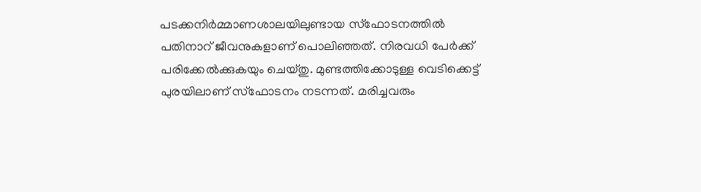പടക്കനിര്‍മ്മാണശാലയിലുണ്ടായ സ്‌ഫോടനത്തില്‍ പതിനാറ് ജീവനുകളാണ് പൊലിഞ്ഞത്. നിരവധി പേര്‍ക്ക് പരിക്കേല്‍ക്കുകയും ചെയ്തു. മുണ്ടത്തിക്കോടുള്ള വെടിക്കെട്ട് പുരയിലാണ് സ്‌ഫോടനം നടന്നത്. മരിച്ചവരും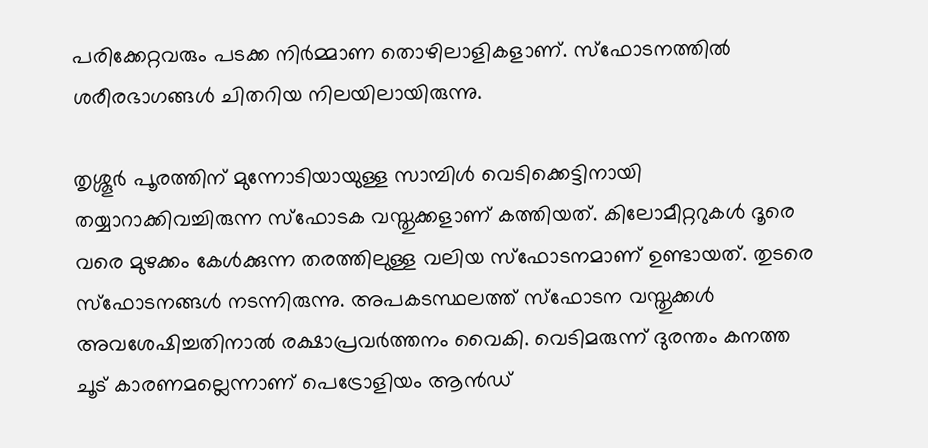പരിക്കേറ്റവരും പടക്ക നിര്‍മ്മാണ തൊഴിലാളികളാണ്. സ്‌ഫോടനത്തില്‍ ശരീരഭാഗങ്ങള്‍ ചിതറിയ നിലയിലായിരുന്നു.

തൃശ്ശൂര്‍ പൂരത്തിന് മുന്നോടിയായുള്ള സാമ്പിള്‍ വെടിക്കെട്ടിനായി തയ്യാറാക്കിവച്ചിരുന്ന സ്‌ഫോടക വസ്തുക്കളാണ് കത്തിയത്. കിലോമീറ്ററുകള്‍ ദൂരെ വരെ മുഴക്കം കേള്‍ക്കുന്ന തരത്തിലുള്ള വലിയ സ്‌ഫോടനമാണ് ഉണ്ടായത്. തുടരെ സ്‌ഫോടനങ്ങള്‍ നടന്നിരുന്നു. അപകടസ്ഥലത്ത് സ്‌ഫോടന വസ്തുക്കള്‍ അവശേഷിച്ചതിനാല്‍ രക്ഷാപ്രവര്‍ത്തനം വൈകി. വെടിമരുന്ന് ദുരന്തം കനത്ത ചൂട് കാരണമല്ലെന്നാണ് പെട്രോളിയം ആന്‍ഡ്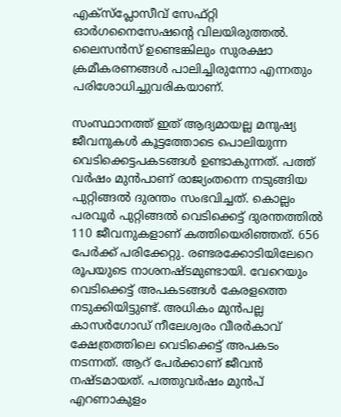എക്‌സ്‌പ്ലോസീവ് സേഫ്റ്റി ഓര്‍ഗനൈസേഷന്റെ വിലയിരുത്തല്‍. ലൈസന്‍സ് ഉണ്ടെങ്കിലും സുരക്ഷാ ക്രമീകരണങ്ങള്‍ പാലിച്ചിരുന്നോ എന്നതും പരിശോധിച്ചുവരികയാണ്.

സംസ്ഥാനത്ത് ഇത് ആദ്യമായല്ല മനുഷ്യ ജീവനുകള്‍ കൂട്ടത്തോടെ പൊലിയുന്ന വെടിക്കെട്ടപകടങ്ങള്‍ ഉണ്ടാകുന്നത്. പത്ത് വര്‍ഷം മുന്‍പാണ് രാജ്യംതന്നെ നടുങ്ങിയ പുറ്റിങ്ങല്‍ ദുരന്തം സംഭവിച്ചത്. കൊല്ലം പരവൂര്‍ പുറ്റിങ്ങല്‍ വെടിക്കെട്ട് ദുരന്തത്തില്‍ 110 ജീവനുകളാണ് കത്തിയെരിഞ്ഞത്. 656 പേര്‍ക്ക് പരിക്കേറ്റു. രണ്ടരക്കോടിയിലേറെ രൂപയുടെ നാശനഷ്ടമുണ്ടായി. വേറെയും വെടിക്കെട്ട് അപകടങ്ങള്‍ കേരളത്തെ നടുക്കിയിട്ടുണ്ട്. അധികം മുന്‍പല്ല കാസര്‍ഗോഡ് നീലേശ്വരം വീരര്‍കാവ് ക്ഷേത്രത്തിലെ വെടിക്കെട്ട് അപകടം നടന്നത്. ആറ് പേര്‍ക്കാണ് ജീവന്‍ നഷ്ടമായത്. പത്തുവര്‍ഷം മുന്‍പ് എറണാകുളം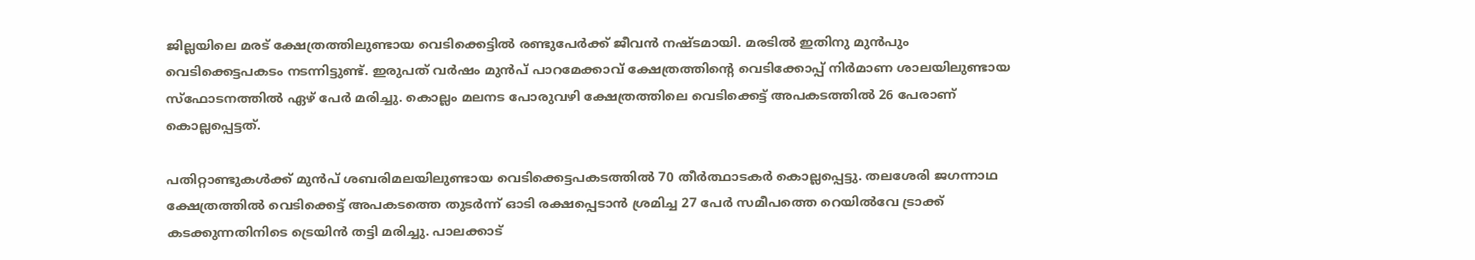ജില്ലയിലെ മരട് ക്ഷേത്രത്തിലുണ്ടായ വെടിക്കെട്ടില്‍ രണ്ടുപേര്‍ക്ക് ജീവന്‍ നഷ്ടമായി. മരടില്‍ ഇതിനു മുന്‍പും വെടിക്കെട്ടപകടം നടന്നിട്ടുണ്ട്. ഇരുപത് വര്‍ഷം മുന്‍പ് പാറമേക്കാവ് ക്ഷേത്രത്തിന്റെ വെടിക്കോപ്പ് നിര്‍മാണ ശാലയിലുണ്ടായ സ്ഫോടനത്തില്‍ ഏഴ് പേര്‍ മരിച്ചു. കൊല്ലം മലനട പോരുവഴി ക്ഷേത്രത്തിലെ വെടിക്കെട്ട് അപകടത്തില്‍ 26 പേരാണ് കൊല്ലപ്പെട്ടത്.

പതിറ്റാണ്ടുകള്‍ക്ക് മുന്‍പ് ശബരിമലയിലുണ്ടായ വെടിക്കെട്ടപകടത്തില്‍ 70 തീര്‍ത്ഥാടകര്‍ കൊല്ലപ്പെട്ടു. തലശേരി ജഗന്നാഥ ക്ഷേത്രത്തില്‍ വെടിക്കെട്ട് അപകടത്തെ തുടര്‍ന്ന് ഓടി രക്ഷപ്പെടാന്‍ ശ്രമിച്ച 27 പേര്‍ സമീപത്തെ റെയില്‍വേ ട്രാക്ക് കടക്കുന്നതിനിടെ ട്രെയിന്‍ തട്ടി മരിച്ചു. പാലക്കാട്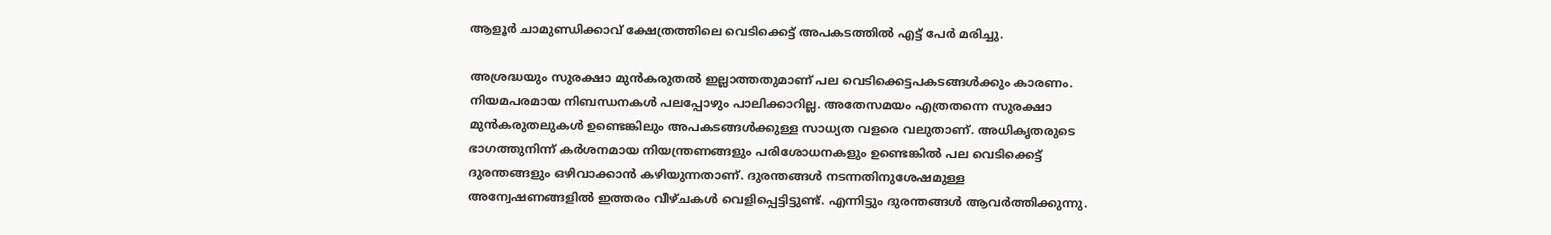ആളൂര്‍ ചാമുണ്ഡിക്കാവ് ക്ഷേത്രത്തിലെ വെടിക്കെട്ട് അപകടത്തില്‍ എട്ട് പേര്‍ മരിച്ചു.

അശ്രദ്ധയും സുരക്ഷാ മുന്‍കരുതല്‍ ഇല്ലാത്തതുമാണ് പല വെടിക്കെട്ടപകടങ്ങള്‍ക്കും കാരണം. നിയമപരമായ നിബന്ധനകള്‍ പലപ്പോഴും പാലിക്കാറില്ല. അതേസമയം എത്രതന്നെ സുരക്ഷാ മുന്‍കരുതലുകള്‍ ഉണ്ടെങ്കിലും അപകടങ്ങള്‍ക്കുള്ള സാധ്യത വളരെ വലുതാണ്. അധികൃതരുടെ ഭാഗത്തുനിന്ന് കര്‍ശനമായ നിയന്ത്രണങ്ങളും പരിശോധനകളും ഉണ്ടെങ്കില്‍ പല വെടിക്കെട്ട് ദുരന്തങ്ങളും ഒഴിവാക്കാന്‍ കഴിയുന്നതാണ്. ദുരന്തങ്ങള്‍ നടന്നതിനുശേഷമുള്ള അന്വേഷണങ്ങളില്‍ ഇത്തരം വീഴ്ചകള്‍ വെളിപ്പെട്ടിട്ടുണ്ട്. എന്നിട്ടും ദുരന്തങ്ങള്‍ ആവര്‍ത്തിക്കുന്നു.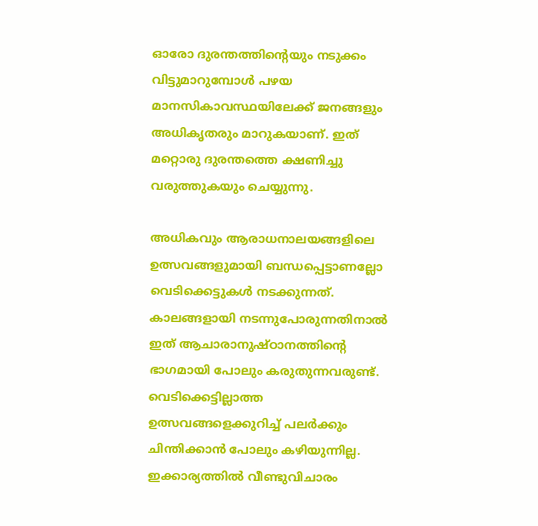ഓരോ ദുരന്തത്തിന്റെയും നടുക്കം വിട്ടുമാറുമ്പോള്‍ പഴയ മാനസികാവസ്ഥയിലേക്ക് ജനങ്ങളും അധികൃതരും മാറുകയാണ്. ഇത് മറ്റൊരു ദുരന്തത്തെ ക്ഷണിച്ചു വരുത്തുകയും ചെയ്യുന്നു.

അധികവും ആരാധനാലയങ്ങളിലെ ഉത്സവങ്ങളുമായി ബന്ധപ്പെട്ടാണല്ലോ വെടിക്കെട്ടുകള്‍ നടക്കുന്നത്. കാലങ്ങളായി നടന്നുപോരുന്നതിനാല്‍ ഇത് ആചാരാനുഷ്ഠാനത്തിന്റെ ഭാഗമായി പോലും കരുതുന്നവരുണ്ട്. വെടിക്കെട്ടില്ലാത്ത ഉത്സവങ്ങളെക്കുറിച്ച് പലര്‍ക്കും ചിന്തിക്കാന്‍ പോലും കഴിയുന്നില്ല. ഇക്കാര്യത്തില്‍ വീണ്ടുവിചാരം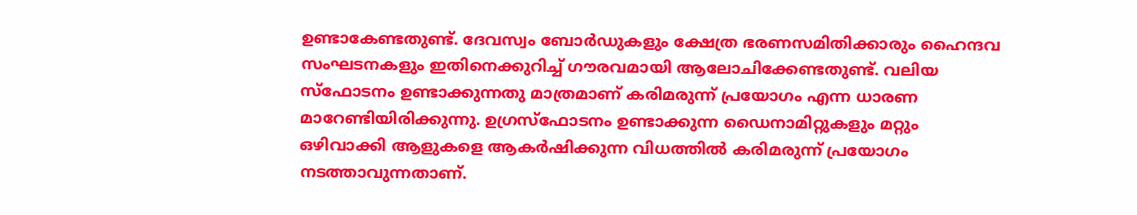ഉണ്ടാകേണ്ടതുണ്ട്. ദേവസ്വം ബോര്‍ഡുകളും ക്ഷേത്ര ഭരണസമിതിക്കാരും ഹൈന്ദവ സംഘടനകളും ഇതിനെക്കുറിച്ച് ഗൗരവമായി ആലോചിക്കേണ്ടതുണ്ട്. വലിയ സ്‌ഫോടനം ഉണ്ടാക്കുന്നതു മാത്രമാണ് കരിമരുന്ന് പ്രയോഗം എന്ന ധാരണ മാറേണ്ടിയിരിക്കുന്നു. ഉഗ്രസ്‌ഫോടനം ഉണ്ടാക്കുന്ന ഡൈനാമിറ്റുകളും മറ്റും ഒഴിവാക്കി ആളുകളെ ആകര്‍ഷിക്കുന്ന വിധത്തില്‍ കരിമരുന്ന് പ്രയോഗം നടത്താവുന്നതാണ്.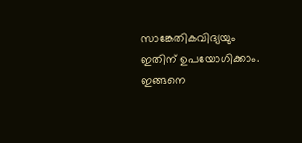സാങ്കേതികവിദ്യയും ഇതിന് ഉപയോഗിക്കാം. ഇങ്ങനെ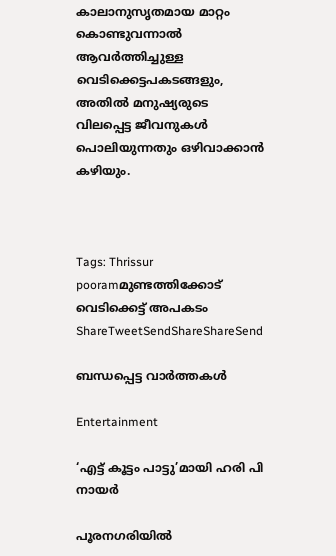കാലാനുസൃതമായ മാറ്റം കൊണ്ടുവന്നാല്‍ ആവര്‍ത്തിച്ചുള്ള വെടിക്കെട്ടപകടങ്ങളും, അതില്‍ മനുഷ്യരുടെ വിലപ്പെട്ട ജീവനുകള്‍ പൊലിയുന്നതും ഒഴിവാക്കാന്‍ കഴിയും.



Tags: Thrissur pooramമുണ്ടത്തിക്കോട് വെടിക്കെട്ട് അപകടം
ShareTweetSendShareShareSend

ബന്ധപ്പെട്ട വാര്‍ത്തകള്‍

Entertainment

‘എട്ട് കൂട്ടം പാട്ടു’മായി ഹരി പി നായര്‍

പൂരനഗരിയില്‍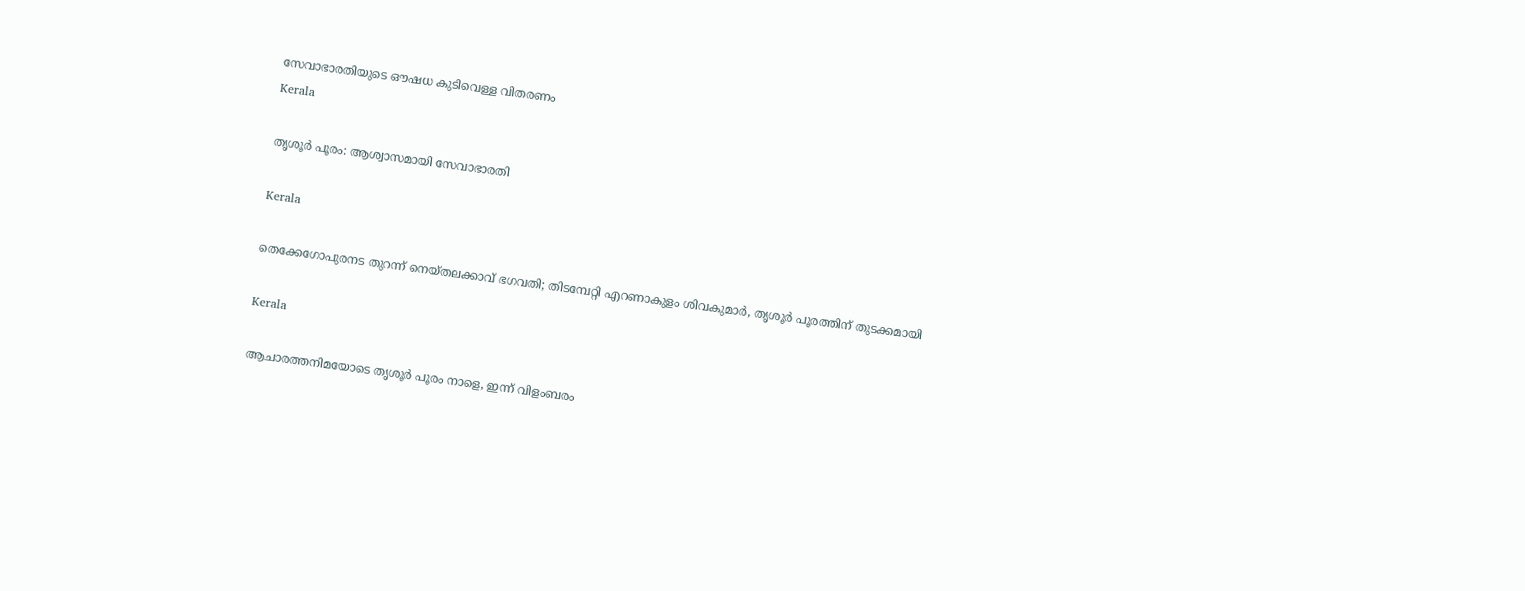സേവാഭാരതിയുടെ ഔഷധ കുടിവെള്ള വിതരണം
Kerala

തൃശൂര്‍ പൂരം: ആശ്വാസമായി സേവാഭാരതി

Kerala

തെക്കേഗോപുരനട തുറന്ന് നെയ്തലക്കാവ് ഭഗവതി; തിടമ്പേറ്റി എറണാകുളം ശിവകുമാർ, തൃശൂർ പൂരത്തിന് തുടക്കമായി

Kerala

ആചാരത്തനിമയോടെ തൃശൂര്‍ പൂരം നാളെ, ഇന്ന് വിളംബരം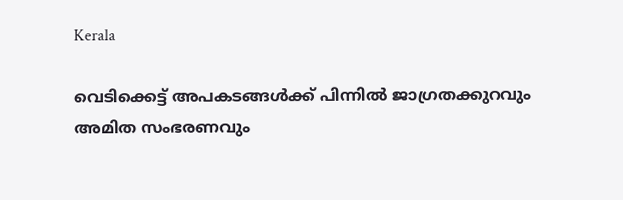Kerala

വെടിക്കെട്ട് അപകടങ്ങള്‍ക്ക് പിന്നില്‍ ജാഗ്രതക്കുറവും അമിത സംഭരണവും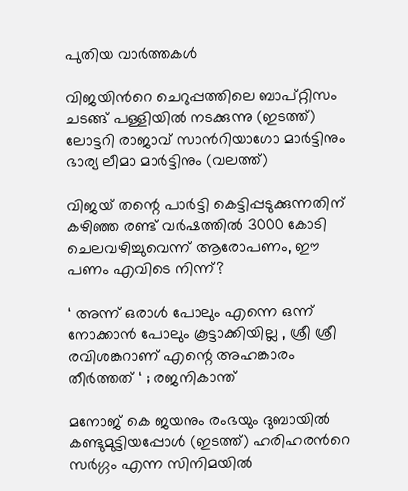പുതിയ വാര്‍ത്തകള്‍

വിജയിന്‍റെ ചെറുപ്പത്തിലെ ബാപ്റ്റിസം ചടങ്ങ് പള്ളിയില്‍ നടക്കുന്നു (ഇടത്ത്) ലോട്ടറി രാജാവ് സാന്‍റിയാഗോ മാര്‍ട്ടിനും ഭാര്യ ലീമാ മാര്‍ട്ടിനും (വലത്ത്)

വിജയ് തന്റെ പാര്‍ട്ടി കെട്ടിപ്പടുക്കുന്നതിന് കഴിഞ്ഞ രണ്ട് വര്‍ഷത്തില്‍ 3000 കോടി ചെലവഴിച്ചുവെന്ന് ആരോപണം, ഈ പണം എവിടെ നിന്ന്?

‘ അന്ന് ഒരാൾ പോലും എന്നെ ഒന്ന് നോക്കാൻ പോലും കൂട്ടാക്കിയില്ല , ശ്രീ ശ്രീ രവിശങ്കറാണ് എന്റെ അഹങ്കാരം തീർത്തത് ‘ ; രജനികാന്ത്

മനോജ് കെ ജയനും രംഭയും ദുബായില്‍ കണ്ടുമുട്ടിയപ്പോള്‍ (ഇടത്ത്) ഹരിഹരന്‍റെ സര്‍ഗ്ഗം എന്ന സിനിമയില്‍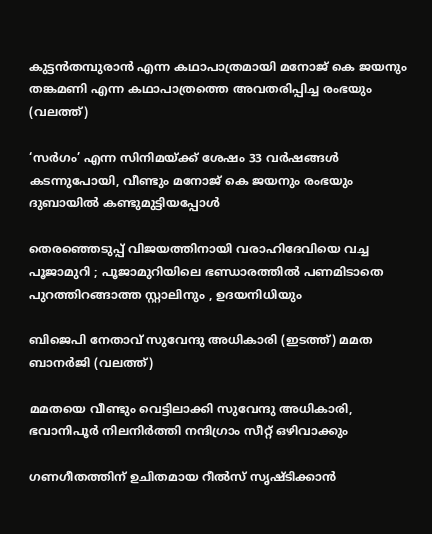കുട്ടന്‍തമ്പുരാന്‍ എന്ന കഥാപാത്രമായി മനോജ് കെ ജയനും തങ്കമണി എന്ന കഥാപാത്രത്തെ അവതരിപ്പിച്ച രംഭയും (വലത്ത്)

‘സര്‍ഗം’ എന്ന സിനിമയ്‌ക്ക് ശേഷം 33 വർഷങ്ങൾ കടന്നുപോയി, വീണ്ടും മനോജ് കെ ജയനും രംഭയും ദുബായില്‍ കണ്ടുമുട്ടിയപ്പോള്‍

തെരഞ്ഞെടുപ്പ് വിജയത്തിനായി വരാഹിദേവിയെ വച്ച പൂജാമുറി ; പൂജാമുറിയിലെ ഭണ്ഡാരത്തിൽ പണമിടാതെ പുറത്തിറങ്ങാത്ത സ്റ്റാലിനും , ഉദയനിധിയും

ബിജെപി നേതാവ് സുവേന്ദു അധികാരി (ഇടത്ത്) മമത ബാനര്‍ജി (വലത്ത്)

മമതയെ വീണ്ടും വെട്ടിലാക്കി സുവേന്ദു അധികാരി, ഭവാനിപൂര്‍ നിലനിര്‍ത്തി നന്ദിഗ്രാം സീറ്റ് ഒഴിവാക്കും

ഗണഗീതത്തിന് ഉചിതമായ റീല്‍സ് സൃഷ്ടിക്കാന്‍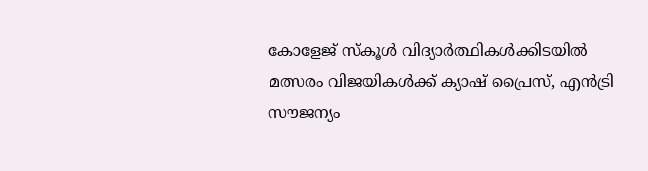കോളേജ് സ്കൂള്‍ വിദ്യാര്‍ത്ഥികള്‍ക്കിടയില്‍ മത്സരം വിജയികള്‍ക്ക് ക്യാഷ് പ്രൈസ്, എന്‍ട്രി സൗജന്യം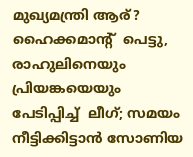മുഖ്യമന്ത്രി ആര്? ഹൈക്കമാന്‍റ്  പെട്ടു,  രാഹുലിനെയും പ്രിയങ്കയെയും പേടിപ്പിച്ച്  ലീഗ്; സമയം നീട്ടിക്കിട്ടാന്‍ സോണിയ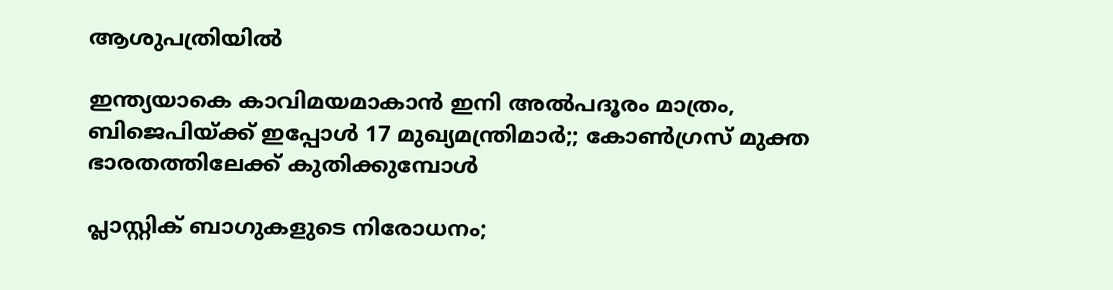ആശുപത്രിയില്‍

ഇന്ത്യയാകെ കാവിമയമാകാന്‍ ഇനി അല്‍പദൂരം മാത്രം, ബിജെപിയ്‌ക്ക് ഇപ്പോള്‍ 17 മുഖ്യമന്ത്രിമാര്‍;; കോണ്‍ഗ്രസ് മുക്ത ഭാരതത്തിലേക്ക് കുതിക്കുമ്പോള്‍

പ്ലാസ്റ്റിക് ബാഗുകളുടെ നിരോധനം;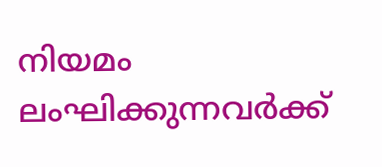നിയമം ലംഘിക്കുന്നവർക്ക്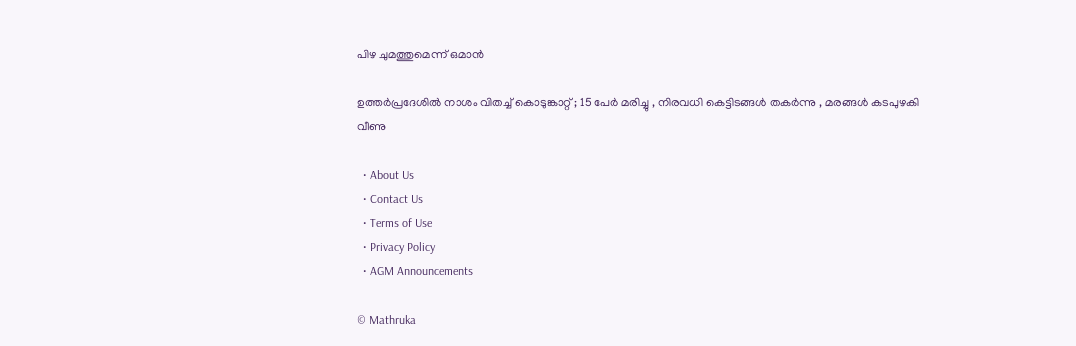പിഴ ചുമത്തുമെന്ന് ഒമാൻ

ഉത്തർപ്രദേശിൽ നാശം വിതച്ച് കൊടുങ്കാറ്റ് ; 15 പേർ മരിച്ചു , നിരവധി കെട്ടിടങ്ങൾ തകർന്നു , മരങ്ങൾ കടപുഴകി വീണു

  • About Us
  • Contact Us
  • Terms of Use
  • Privacy Policy
  • AGM Announcements

© Mathruka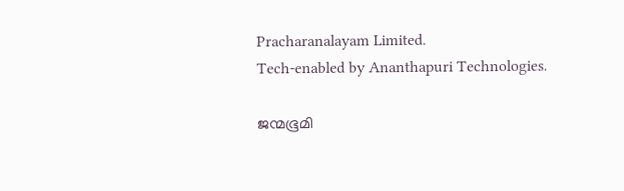Pracharanalayam Limited.
Tech-enabled by Ananthapuri Technologies.

ജന്മഭൂമി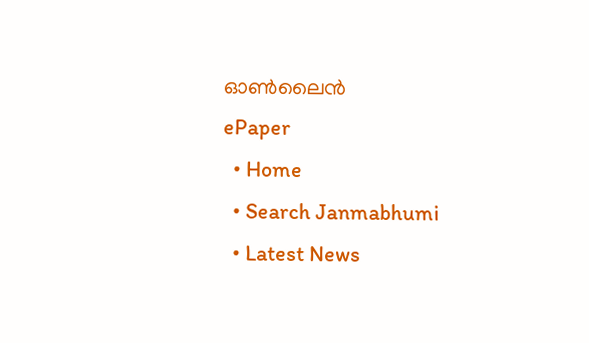ഓണ്‍ലൈന്‍
ePaper
  • Home
  • Search Janmabhumi
  • Latest News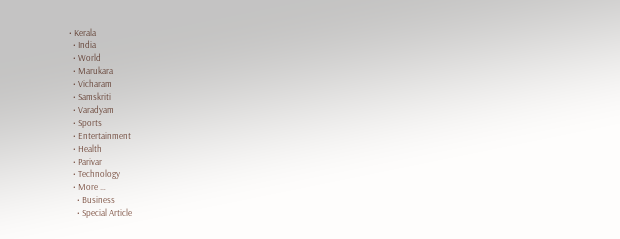• Kerala
  • India
  • World
  • Marukara
  • Vicharam
  • Samskriti
  • Varadyam
  • Sports
  • Entertainment
  • Health
  • Parivar
  • Technology
  • More …
    • Business
    • Special Article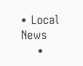• Local News
    •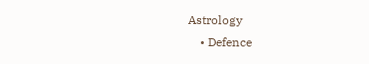Astrology
    • Defence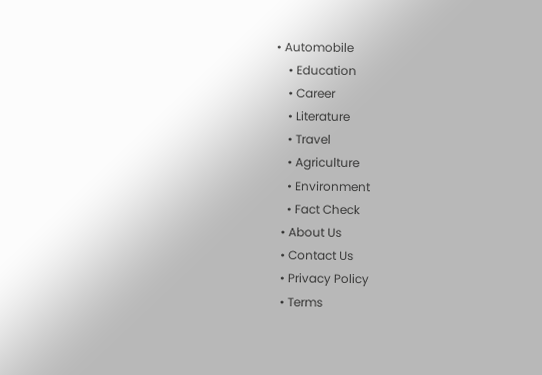• Automobile
    • Education
    • Career
    • Literature
    • Travel
    • Agriculture
    • Environment
    • Fact Check
  • About Us
  • Contact Us
  • Privacy Policy
  • Terms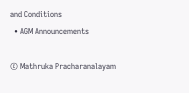and Conditions
  • AGM Announcements

© Mathruka Pracharanalayam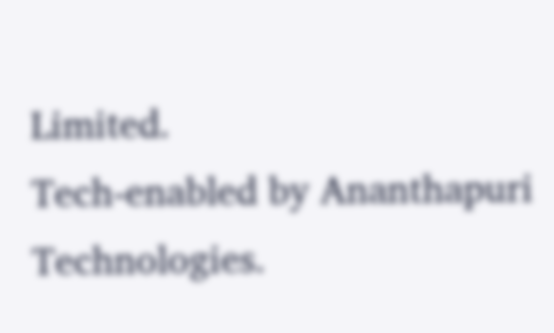Limited.
Tech-enabled by Ananthapuri Technologies.